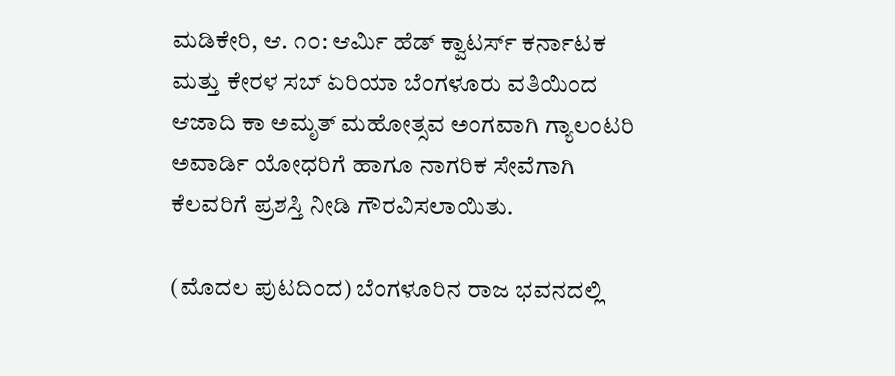ಮಡಿಕೇರಿ, ಆ. ೧೦: ಆರ್ಮಿ ಹೆಡ್ ಕ್ವಾಟರ್ಸ್ ಕರ್ನಾಟಕ ಮತ್ತು ಕೇರಳ ಸಬ್ ಏರಿಯಾ ಬೆಂಗಳೂರು ವತಿಯಿಂದ ಆಜಾದಿ ಕಾ ಅಮೃತ್ ಮಹೋತ್ಸವ ಅಂಗವಾಗಿ ಗ್ಯಾಲಂಟರಿ ಅವಾರ್ಡಿ ಯೋಧರಿಗೆ ಹಾಗೂ ನಾಗರಿಕ ಸೇವೆಗಾಗಿ ಕೆಲವರಿಗೆ ಪ್ರಶಸ್ತಿ ನೀಡಿ ಗೌರವಿಸಲಾಯಿತು.

(ಮೊದಲ ಪುಟದಿಂದ) ಬೆಂಗಳೂರಿನ ರಾಜ ಭವನದಲ್ಲಿ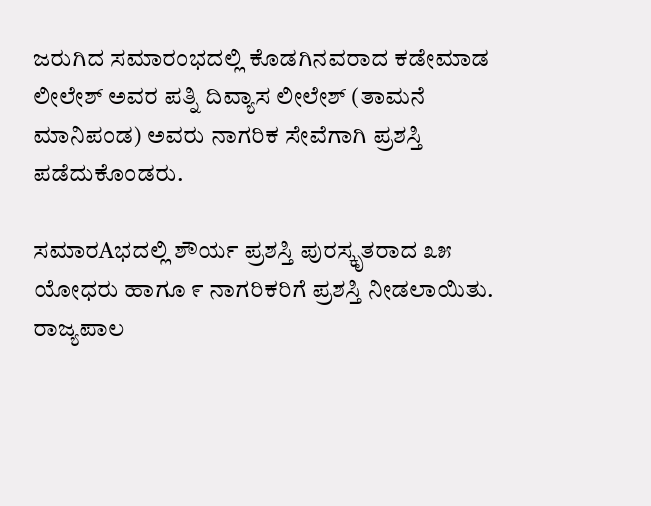ಜರುಗಿದ ಸಮಾರಂಭದಲ್ಲಿ ಕೊಡಗಿನವರಾದ ಕಡೇಮಾಡ ಲೀಲೇಶ್ ಅವರ ಪತ್ನಿ ದಿವ್ಯಾಸ ಲೀಲೇಶ್ (ತಾಮನೆ ಮಾನಿಪಂಡ) ಅವರು ನಾಗರಿಕ ಸೇವೆಗಾಗಿ ಪ್ರಶಸ್ತಿ ಪಡೆದುಕೊಂಡರು.

ಸಮಾರAಭದಲ್ಲಿ ಶೌರ್ಯ ಪ್ರಶಸ್ತಿ ಪುರಸ್ಕೃತರಾದ ೩೫ ಯೋಧರು ಹಾಗೂ ೯ ನಾಗರಿಕರಿಗೆ ಪ್ರಶಸ್ತಿ ನೀಡಲಾಯಿತು. ರಾಜ್ಯಪಾಲ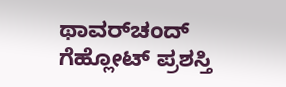ಥಾವರ್‌ಚಂದ್ ಗೆಹ್ಲೋಟ್ ಪ್ರಶಸ್ತಿ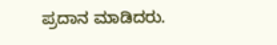ಪ್ರದಾನ ಮಾಡಿದರು.